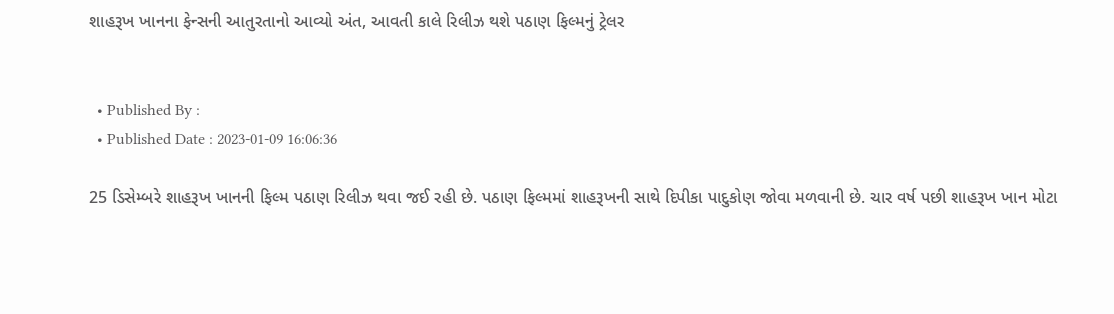શાહરૂખ ખાનના ફેન્સની આતુરતાનો આવ્યો અંત, આવતી કાલે રિલીઝ થશે પઠાણ ફિલ્મનું ટ્રેલર


  • Published By :
  • Published Date : 2023-01-09 16:06:36

25 ડિસેમ્બરે શાહરૂખ ખાનની ફિલ્મ પઠાણ રિલીઝ થવા જઈ રહી છે. પઠાણ ફિલ્મમાં શાહરૂખની સાથે દિપીકા પાદુકોણ જોવા મળવાની છે. ચાર વર્ષ પછી શાહરૂખ ખાન મોટા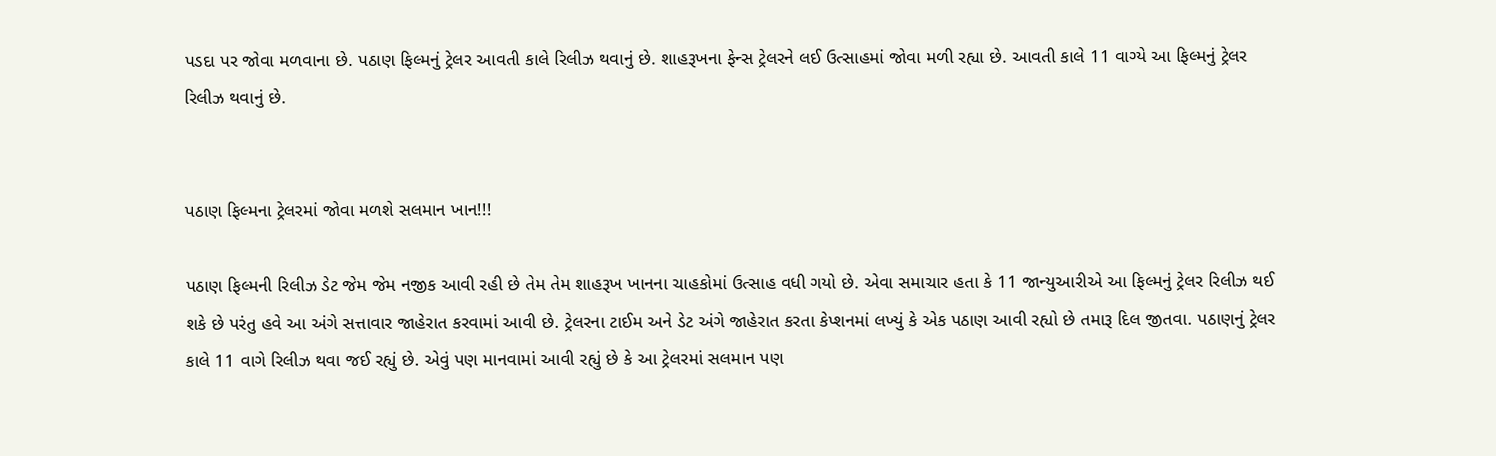પડદા પર જોવા મળવાના છે. પઠાણ ફિલ્મનું ટ્રેલર આવતી કાલે રિલીઝ થવાનું છે. શાહરૂખના ફેન્સ ટ્રેલરને લઈ ઉત્સાહમાં જોવા મળી રહ્યા છે. આવતી કાલે 11 વાગ્યે આ ફિલ્મનું ટ્રેલર રિલીઝ થવાનું છે.


પઠાણ ફિલ્મના ટ્રેલરમાં જોવા મળશે સલમાન ખાન!!!

પઠાણ ફિલ્મની રિલીઝ ડેટ જેમ જેમ નજીક આવી રહી છે તેમ તેમ શાહરૂખ ખાનના ચાહકોમાં ઉત્સાહ વધી ગયો છે. એવા સમાચાર હતા કે 11 જાન્યુઆરીએ આ ફિલ્મનું ટ્રેલર રિલીઝ થઈ શકે છે પરંતુ હવે આ અંગે સત્તાવાર જાહેરાત કરવામાં આવી છે. ટ્રેલરના ટાઈમ અને ડેટ અંગે જાહેરાત કરતા કેપ્શનમાં લખ્યું કે એક પઠાણ આવી રહ્યો છે તમારૂ દિલ જીતવા. પઠાણનું ટ્રેલર કાલે 11 વાગે રિલીઝ થવા જઈ રહ્યું છે. એવું પણ માનવામાં આવી રહ્યું છે કે આ ટ્રેલરમાં સલમાન પણ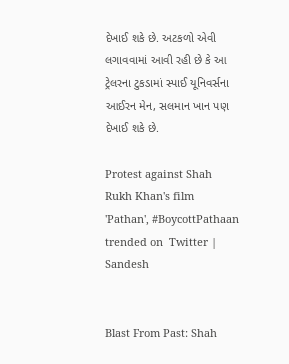દેખાઈ શકે છે. અટકળો એવી લગાવવામાં આવી રહી છે કે આ ટ્રેલરના ટુકડામાં સ્પાઈ યૂનિવર્સના આઈરન મેન, સલમાન ખાન પણ દેખાઈ શકે છે.

Protest against Shah Rukh Khan's film 'Pathan', #BoycottPathaan trended on  Twitter | Sandesh


Blast From Past: Shah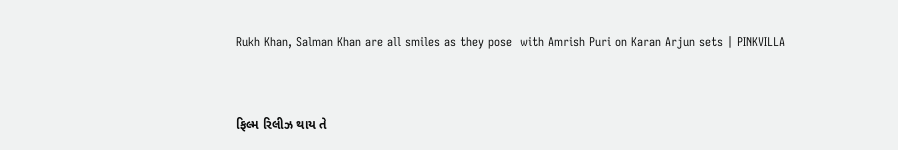Rukh Khan, Salman Khan are all smiles as they pose  with Amrish Puri on Karan Arjun sets | PINKVILLA


ફિલ્મ રિલીઝ થાય તે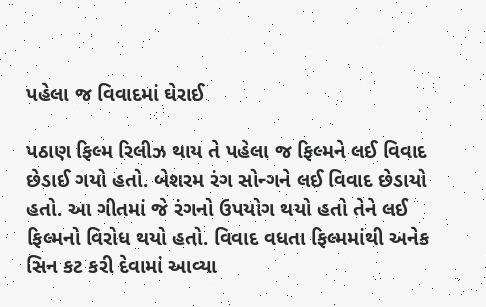પહેલા જ વિવાદમાં ઘેરાઈ

પઠાણ ફિલ્મ રિલીઝ થાય તે પહેલા જ ફિલ્મને લઈ વિવાદ છેડાઈ ગયો હતો. બેશરમ રંગ સોન્ગને લઈ વિવાદ છેડાયો હતો. આ ગીતમાં જે રંગનો ઉપયોગ થયો હતો તેને લઈ ફિલ્મનો વિરોધ થયો હતો. વિવાદ વધતા ફિલ્મમાંથી અનેક સિન કટ કરી દેવામાં આવ્યા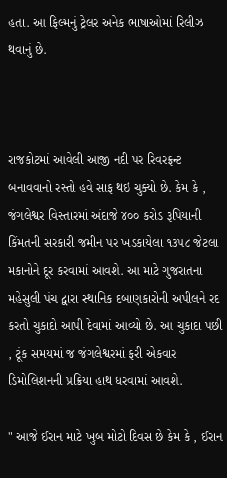હતા. આ ફિલ્મનું ટ્રેલર અનેક ભાષાઓમાં રિલીઝ થવાનું છે.



રાજકોટમાં આવેલી આજી નદી પર રિવરફ્રન્ટ બનાવવાનો રસ્તો હવે સાફ થઇ ચુક્યો છે. કેમ કે , જંગલેશ્વર વિસ્તારમાં અંદાજે ૪૦૦ કરોડ રૂપિયાની કિંમતની સરકારી જમીન પર ખડકાયેલા ૧૩૫૮ જેટલા મકાનોને દૂર કરવામાં આવશે. આ માટે ગુજરાતના મહેસુલી પંચ દ્વારા સ્થાનિક દબાણકારોની અપીલને રદ કરતો ચુકાદો આપી દેવામાં આવ્યો છે. આ ચુકાદા પછી , ટૂંક સમયમાં જ જંગલેશ્વરમાં ફરી એકવાર ડિમોલિશનની પ્રક્રિયા હાથ ધરવામાં આવશે.

" આજે ઈરાન માટે ખુબ મોટો દિવસ છે કેમ કે , ઈરાન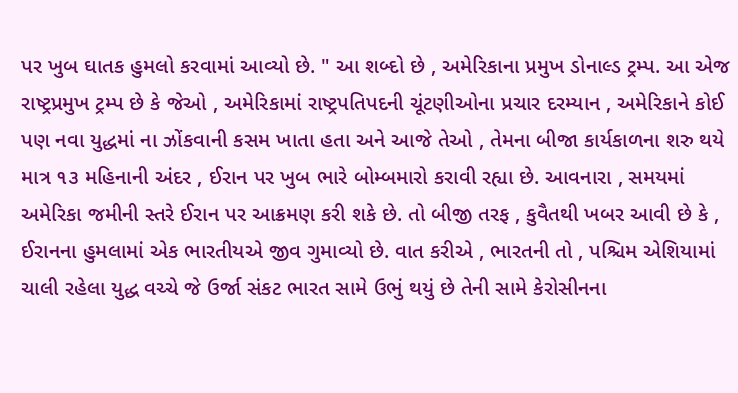પર ખુબ ઘાતક હુમલો કરવામાં આવ્યો છે. " આ શબ્દો છે , અમેરિકાના પ્રમુખ ડોનાલ્ડ ટ્રમ્પ. આ એજ રાષ્ટ્રપ્રમુખ ટ્રમ્પ છે કે જેઓ , અમેરિકામાં રાષ્ટ્રપતિપદની ચૂંટણીઓના પ્રચાર દરમ્યાન , અમેરિકાને કોઈ પણ નવા યુદ્ધમાં ના ઝોંકવાની કસમ ખાતા હતા અને આજે તેઓ , તેમના બીજા કાર્યકાળના શરુ થયે માત્ર ૧૩ મહિનાની અંદર , ઈરાન પર ખુબ ભારે બોમ્બમારો કરાવી રહ્યા છે. આવનારા , સમયમાં અમેરિકા જમીની સ્તરે ઈરાન પર આક્રમણ કરી શકે છે. તો બીજી તરફ , કુવૈતથી ખબર આવી છે કે , ઈરાનના હુમલામાં એક ભારતીયએ જીવ ગુમાવ્યો છે. વાત કરીએ , ભારતની તો , પશ્ચિમ એશિયામાં ચાલી રહેલા યુદ્ધ વચ્ચે જે ઉર્જા સંકટ ભારત સામે ઉભું થયું છે તેની સામે કેરોસીનના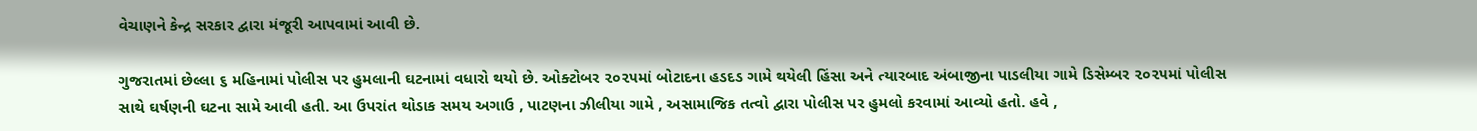વેચાણને કેન્દ્ર સરકાર દ્વારા મંજૂરી આપવામાં આવી છે.

ગુજરાતમાં છેલ્લા ૬ મહિનામાં પોલીસ પર હુમલાની ઘટનામાં વધારો થયો છે. ઓક્ટોબર ૨૦૨૫માં બોટાદના હડદડ ગામે થયેલી હિંસા અને ત્યારબાદ અંબાજીના પાડલીયા ગામે ડિસેમ્બર ૨૦૨૫માં પોલીસ સાથે ઘર્ષણની ઘટના સામે આવી હતી. આ ઉપરાંત થોડાક સમય અગાઉ , પાટણના ઝીલીયા ગામે , અસામાજિક તત્વો દ્વારા પોલીસ પર હુમલો કરવામાં આવ્યો હતો. હવે ,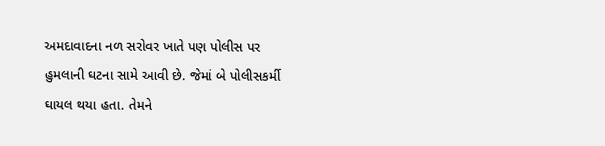અમદાવાદના નળ સરોવર ખાતે પણ પોલીસ પર હુમલાની ઘટના સામે આવી છે. જેમાં બે પોલીસકર્મી ઘાયલ થયા હતા. તેમને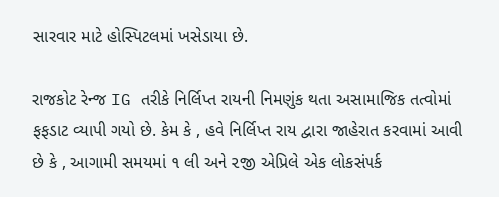સારવાર માટે હોસ્પિટલમાં ખસેડાયા છે.

રાજકોટ રેન્જ IG તરીકે નિર્લિપ્ત રાયની નિમણુંક થતા અસામાજિક તત્વોમાં ફફડાટ વ્યાપી ગયો છે. કેમ કે , હવે નિર્લિપ્ત રાય દ્વારા જાહેરાત કરવામાં આવી છે કે , આગામી સમયમાં ૧ લી અને ૨જી એપ્રિલે એક લોકસંપર્ક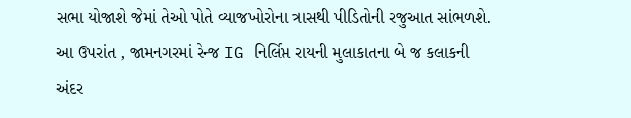સભા યોજાશે જેમાં તેઓ પોતે વ્યાજખોરોના ત્રાસથી પીડિતોની રજુઆત સાંભળશે. આ ઉપરાંત , જામનગરમાં રેન્જ IG નિર્લિપ્ત રાયની મુલાકાતના બે જ કલાકની અંદર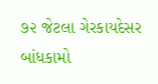૭૨ જેટલા ગેરકાયદેસર બાંધકામો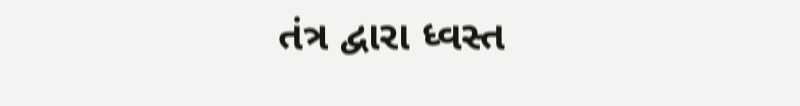તંત્ર દ્વારા ધ્વસ્ત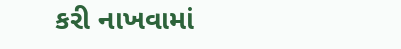કરી નાખવામાં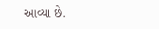આવ્યા છે.